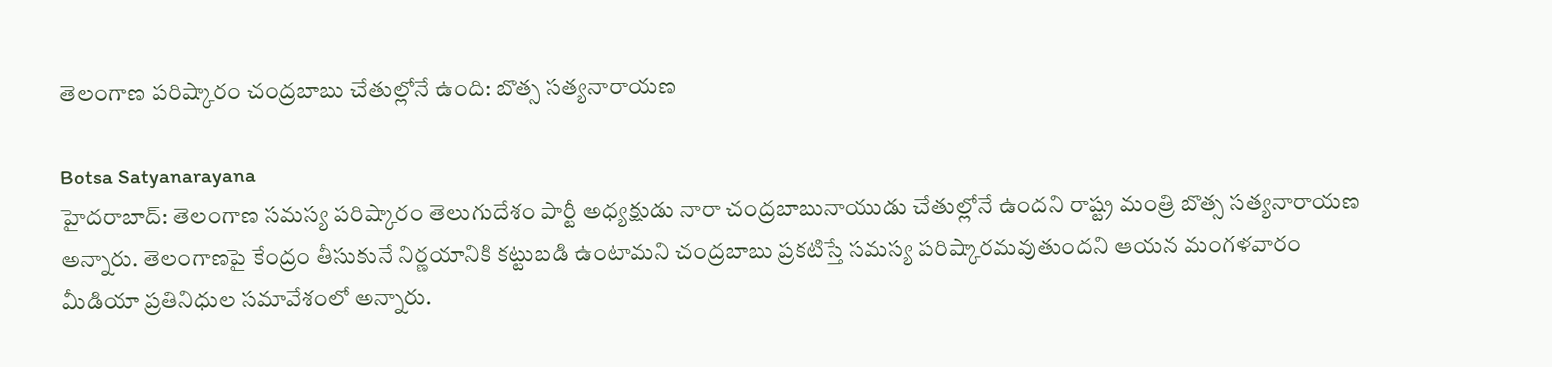తెలంగాణ పరిష్కారం చంద్రబాబు చేతుల్లోనే ఉంది: బొత్స సత్యనారాయణ

Botsa Satyanarayana
హైదరాబాద్: తెలంగాణ సమస్య పరిష్కారం తెలుగుదేశం పార్టీ అధ్యక్షుడు నారా చంద్రబాబునాయుడు చేతుల్లోనే ఉందని రాష్ట్ర మంత్రి బొత్స సత్యనారాయణ అన్నారు. తెలంగాణపై కేంద్రం తీసుకునే నిర్ణయానికి కట్టుబడి ఉంటామని చంద్రబాబు ప్రకటిస్తే సమస్య పరిష్కారమవుతుందని ఆయన మంగళవారం మీడియా ప్రతినిధుల సమావేశంలో అన్నారు.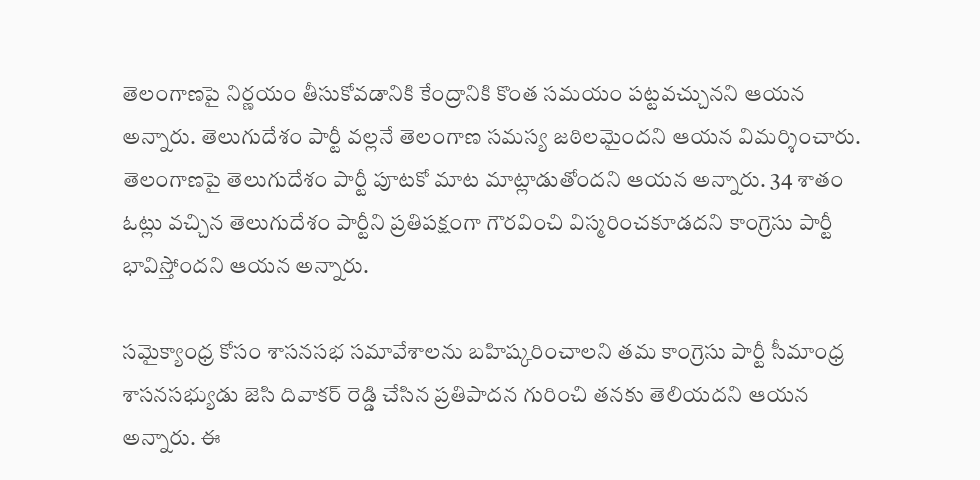తెలంగాణపై నిర్ణయం తీసుకోవడానికి కేంద్రానికి కొంత సమయం పట్టవచ్చునని ఆయన అన్నారు. తెలుగుదేశం పార్టీ వల్లనే తెలంగాణ సమస్య జఠిలమైందని ఆయన విమర్శించారు. తెలంగాణపై తెలుగుదేశం పార్టీ పూటకో మాట మాట్లాడుతోందని ఆయన అన్నారు. 34 శాతం ఓట్లు వచ్చిన తెలుగుదేశం పార్టీని ప్రతిపక్షంగా గౌరవించి విస్మరించకూడదని కాంగ్రెసు పార్టీ భావిస్తోందని ఆయన అన్నారు.

సమైక్యాంధ్ర కోసం శాసనసభ సమావేశాలను బహిష్కరించాలని తమ కాంగ్రెసు పార్టీ సీమాంధ్ర శాసనసభ్యుడు జెసి దివాకర్ రెడ్డి చేసిన ప్రతిపాదన గురించి తనకు తెలియదని ఆయన అన్నారు. ఈ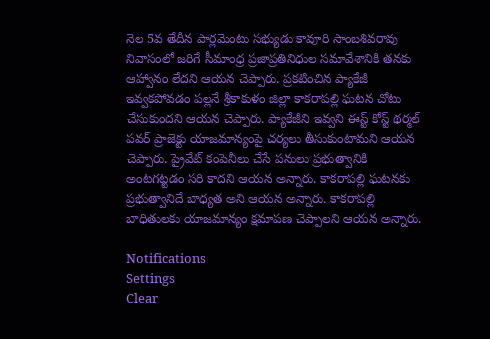నెల 5వ తేదీన పార్లమెంటు సభ్యుడు కావూరి సాంబశివరావు నివాసంలో జరిగే సీమాంధ్ర ప్రజాప్రతినిధుల సమావేశానికి తనకు ఆహ్వానం లేదని ఆయన చెప్పారు. ప్రకటించిన ప్యాకేజీ ఇవ్వకపోవడం పల్లనే శ్రీకాకుళం జిల్లా కాకరాపల్లి ఘటన చోటు చేసుకుందని ఆయన చెప్పారు. ప్యాకేజీని ఇవ్వని ఈస్ట్ కోస్ట్ థర్మల్ పవర్ ప్రాజెక్టు యాజమాన్యంపై చర్యలు తీసుకుంటామని ఆయన చెప్పారు. ప్రైవేట్ కంపెనీలు చేసే పనులు ప్రభుత్వానికి అంటగట్టడం సరి కాదని ఆయన అన్నారు. కాకరాపల్లి ఘటనకు ప్రభుత్వానిదే బాధ్యత అని ఆయన అన్నారు. కాకరాపల్లి బాధితులకు యాజమాన్యం క్షమాపణ చెప్పాలని ఆయన అన్నారు.

Notifications
Settings
Clear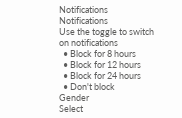Notifications
Notifications
Use the toggle to switch on notifications
  • Block for 8 hours
  • Block for 12 hours
  • Block for 24 hours
  • Don't block
Gender
Select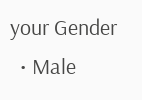your Gender
  • Male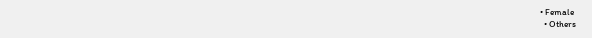• Female
  • Others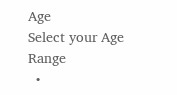Age
Select your Age Range
  •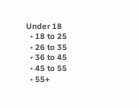Under 18
  • 18 to 25
  • 26 to 35
  • 36 to 45
  • 45 to 55
  • 55+